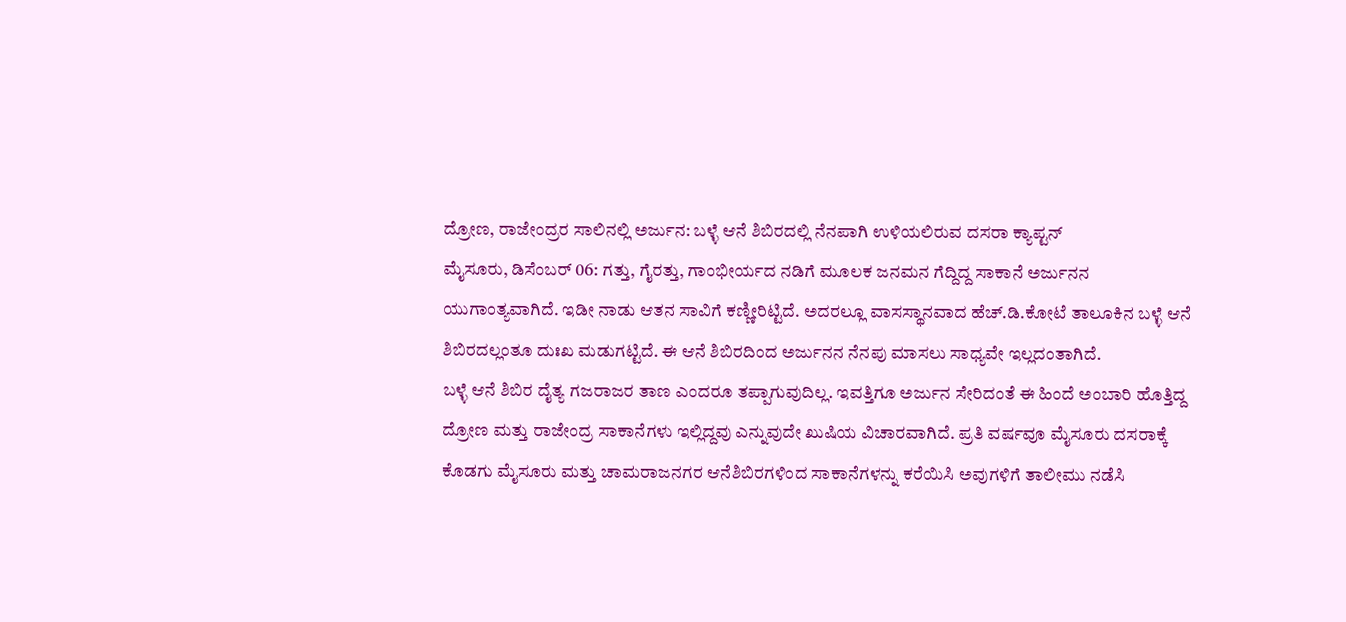ದ್ರೋಣ, ರಾಜೇಂದ್ರರ ಸಾಲಿನಲ್ಲಿ ಅರ್ಜುನ: ಬಳ್ಳೆ ಆನೆ ಶಿಬಿರದಲ್ಲಿ ನೆನಪಾಗಿ ಉಳಿಯಲಿರುವ ದಸರಾ ಕ್ಯಾಪ್ಟನ್
ಮೈಸೂರು, ಡಿಸೆಂಬರ್ 06: ಗತ್ತು, ಗೈರತ್ತು, ಗಾಂಭೀರ್ಯದ ನಡಿಗೆ ಮೂಲಕ ಜನಮನ ಗೆದ್ದಿದ್ದ ಸಾಕಾನೆ ಅರ್ಜುನನ ಯುಗಾಂತ್ಯವಾಗಿದೆ. ಇಡೀ ನಾಡು ಆತನ ಸಾವಿಗೆ ಕಣ್ಣೀರಿಟ್ಟಿದೆ. ಅದರಲ್ಲೂ ವಾಸಸ್ಥಾನವಾದ ಹೆಚ್.ಡಿ.ಕೋಟೆ ತಾಲೂಕಿನ ಬಳ್ಳೆ ಆನೆ ಶಿಬಿರದಲ್ಲಂತೂ ದುಃಖ ಮಡುಗಟ್ಟಿದೆ. ಈ ಆನೆ ಶಿಬಿರದಿಂದ ಅರ್ಜುನನ ನೆನಪು ಮಾಸಲು ಸಾಧ್ಯವೇ ಇಲ್ಲದಂತಾಗಿದೆ.
ಬಳ್ಳೆ ಆನೆ ಶಿಬಿರ ದೈತ್ಯ ಗಜರಾಜರ ತಾಣ ಎಂದರೂ ತಪ್ಪಾಗುವುದಿಲ್ಲ. ಇವತ್ತಿಗೂ ಅರ್ಜುನ ಸೇರಿದಂತೆ ಈ ಹಿಂದೆ ಅಂಬಾರಿ ಹೊತ್ತಿದ್ದ ದ್ರೋಣ ಮತ್ತು ರಾಜೇಂದ್ರ ಸಾಕಾನೆಗಳು ಇಲ್ಲಿದ್ದವು ಎನ್ನುವುದೇ ಖುಷಿಯ ವಿಚಾರವಾಗಿದೆ. ಪ್ರತಿ ವರ್ಷವೂ ಮೈಸೂರು ದಸರಾಕ್ಕೆ ಕೊಡಗು ಮೈಸೂರು ಮತ್ತು ಚಾಮರಾಜನಗರ ಆನೆಶಿಬಿರಗಳಿಂದ ಸಾಕಾನೆಗಳನ್ನು ಕರೆಯಿಸಿ ಅವುಗಳಿಗೆ ತಾಲೀಮು ನಡೆಸಿ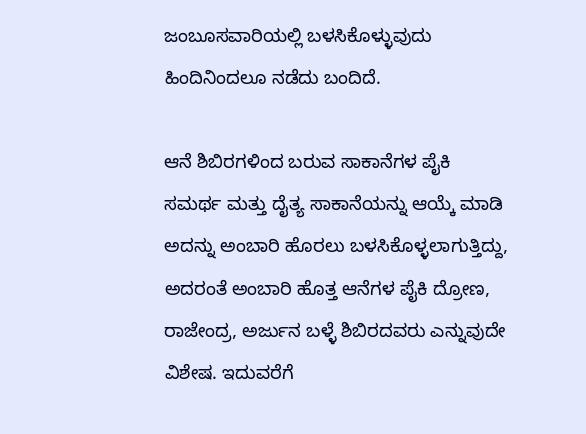ಜಂಬೂಸವಾರಿಯಲ್ಲಿ ಬಳಸಿಕೊಳ್ಳುವುದು ಹಿಂದಿನಿಂದಲೂ ನಡೆದು ಬಂದಿದೆ.

ಆನೆ ಶಿಬಿರಗಳಿಂದ ಬರುವ ಸಾಕಾನೆಗಳ ಪೈಕಿ ಸಮರ್ಥ ಮತ್ತು ದೈತ್ಯ ಸಾಕಾನೆಯನ್ನು ಆಯ್ಕೆ ಮಾಡಿ ಅದನ್ನು ಅಂಬಾರಿ ಹೊರಲು ಬಳಸಿಕೊಳ್ಳಲಾಗುತ್ತಿದ್ದು, ಅದರಂತೆ ಅಂಬಾರಿ ಹೊತ್ತ ಆನೆಗಳ ಪೈಕಿ ದ್ರೋಣ, ರಾಜೇಂದ್ರ, ಅರ್ಜುನ ಬಳ್ಳೆ ಶಿಬಿರದವರು ಎನ್ನುವುದೇ ವಿಶೇಷ. ಇದುವರೆಗೆ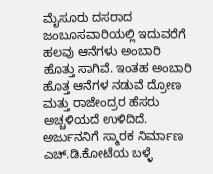ಮೈಸೂರು ದಸರಾದ ಜಂಬೂಸವಾರಿಯಲ್ಲಿ ಇದುವರೆಗೆ ಹಲವು ಆನೆಗಳು ಅಂಬಾರಿ ಹೊತ್ತು ಸಾಗಿವೆ. ಇಂತಹ ಅಂಬಾರಿ ಹೊತ್ತ ಆನೆಗಳ ನಡುವೆ ದ್ರೋಣ ಮತ್ತು ರಾಜೇಂದ್ರರ ಹೆಸರು ಅಚ್ಚಳಿಯದೆ ಉಳಿದಿದೆ.
ಅರ್ಜುನನಿಗೆ ಸ್ಮಾರಕ ನಿರ್ಮಾಣ
ಎಚ್.ಡಿ.ಕೋಟೆಯ ಬಳ್ಳೆ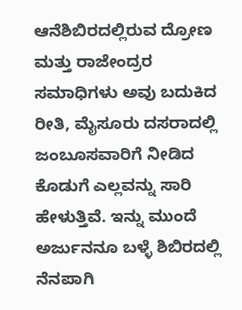ಆನೆಶಿಬಿರದಲ್ಲಿರುವ ದ್ರೋಣ ಮತ್ತು ರಾಜೇಂದ್ರರ ಸಮಾಧಿಗಳು ಅವು ಬದುಕಿದ ರೀತಿ, ಮೈಸೂರು ದಸರಾದಲ್ಲಿ ಜಂಬೂಸವಾರಿಗೆ ನೀಡಿದ ಕೊಡುಗೆ ಎಲ್ಲವನ್ನು ಸಾರಿ ಹೇಳುತ್ತಿವೆ. ಇನ್ನು ಮುಂದೆ ಅರ್ಜುನನೂ ಬಳ್ಳೆ ಶಿಬಿರದಲ್ಲಿ ನೆನಪಾಗಿ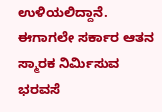ಉಳಿಯಲಿದ್ದಾನೆ. ಈಗಾಗಲೇ ಸರ್ಕಾರ ಆತನ ಸ್ಮಾರಕ ನಿರ್ಮಿಸುವ ಭರವಸೆ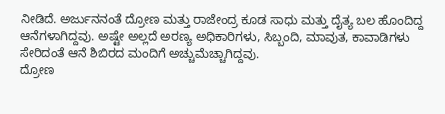ನೀಡಿದೆ. ಅರ್ಜುನನಂತೆ ದ್ರೋಣ ಮತ್ತು ರಾಜೇಂದ್ರ ಕೂಡ ಸಾಧು ಮತ್ತು ದೈತ್ಯ ಬಲ ಹೊಂದಿದ್ದ ಆನೆಗಳಾಗಿದ್ದವು. ಅಷ್ಟೇ ಅಲ್ಲದೆ ಅರಣ್ಯ ಅಧಿಕಾರಿಗಳು, ಸಿಬ್ಬಂದಿ, ಮಾವುತ, ಕಾವಾಡಿಗಳು ಸೇರಿದಂತೆ ಆನೆ ಶಿಬಿರದ ಮಂದಿಗೆ ಅಚ್ಚುಮೆಚ್ಚಾಗಿದ್ದವು.
ದ್ರೋಣ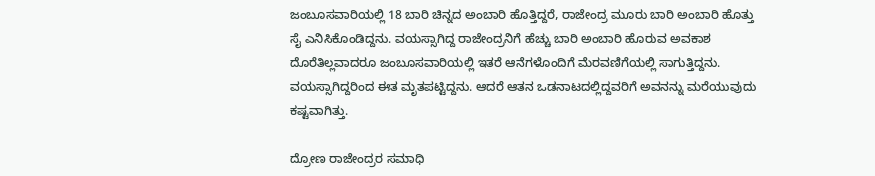ಜಂಬೂಸವಾರಿಯಲ್ಲಿ 18 ಬಾರಿ ಚಿನ್ನದ ಅಂಬಾರಿ ಹೊತ್ತಿದ್ದರೆ, ರಾಜೇಂದ್ರ ಮೂರು ಬಾರಿ ಅಂಬಾರಿ ಹೊತ್ತು ಸೈ ಎನಿಸಿಕೊಂಡಿದ್ದನು. ವಯಸ್ಸಾಗಿದ್ದ ರಾಜೇಂದ್ರನಿಗೆ ಹೆಚ್ಚು ಬಾರಿ ಅಂಬಾರಿ ಹೊರುವ ಅವಕಾಶ ದೊರೆತಿಲ್ಲವಾದರೂ ಜಂಬೂಸವಾರಿಯಲ್ಲಿ ಇತರೆ ಆನೆಗಳೊಂದಿಗೆ ಮೆರವಣಿಗೆಯಲ್ಲಿ ಸಾಗುತ್ತಿದ್ದನು. ವಯಸ್ಸಾಗಿದ್ದರಿಂದ ಈತ ಮೃತಪಟ್ಟಿದ್ದನು. ಆದರೆ ಆತನ ಒಡನಾಟದಲ್ಲಿದ್ದವರಿಗೆ ಅವನನ್ನು ಮರೆಯುವುದು ಕಷ್ಟವಾಗಿತ್ತು.

ದ್ರೋಣ ರಾಜೇಂದ್ರರ ಸಮಾಧಿ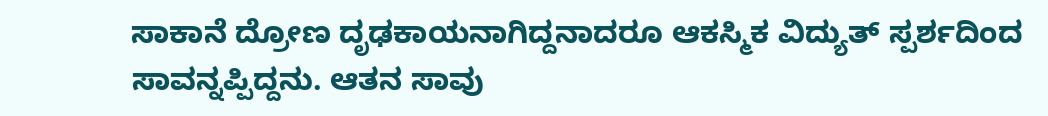ಸಾಕಾನೆ ದ್ರೋಣ ದೃಢಕಾಯನಾಗಿದ್ದನಾದರೂ ಆಕಸ್ಮಿಕ ವಿದ್ಯುತ್ ಸ್ಪರ್ಶದಿಂದ ಸಾವನ್ನಪ್ಪಿದ್ದನು. ಆತನ ಸಾವು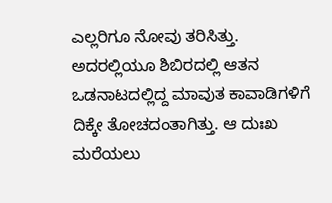ಎಲ್ಲರಿಗೂ ನೋವು ತರಿಸಿತ್ತು. ಅದರಲ್ಲಿಯೂ ಶಿಬಿರದಲ್ಲಿ ಆತನ ಒಡನಾಟದಲ್ಲಿದ್ದ ಮಾವುತ ಕಾವಾಡಿಗಳಿಗೆ ದಿಕ್ಕೇ ತೋಚದಂತಾಗಿತ್ತು. ಆ ದುಃಖ ಮರೆಯಲು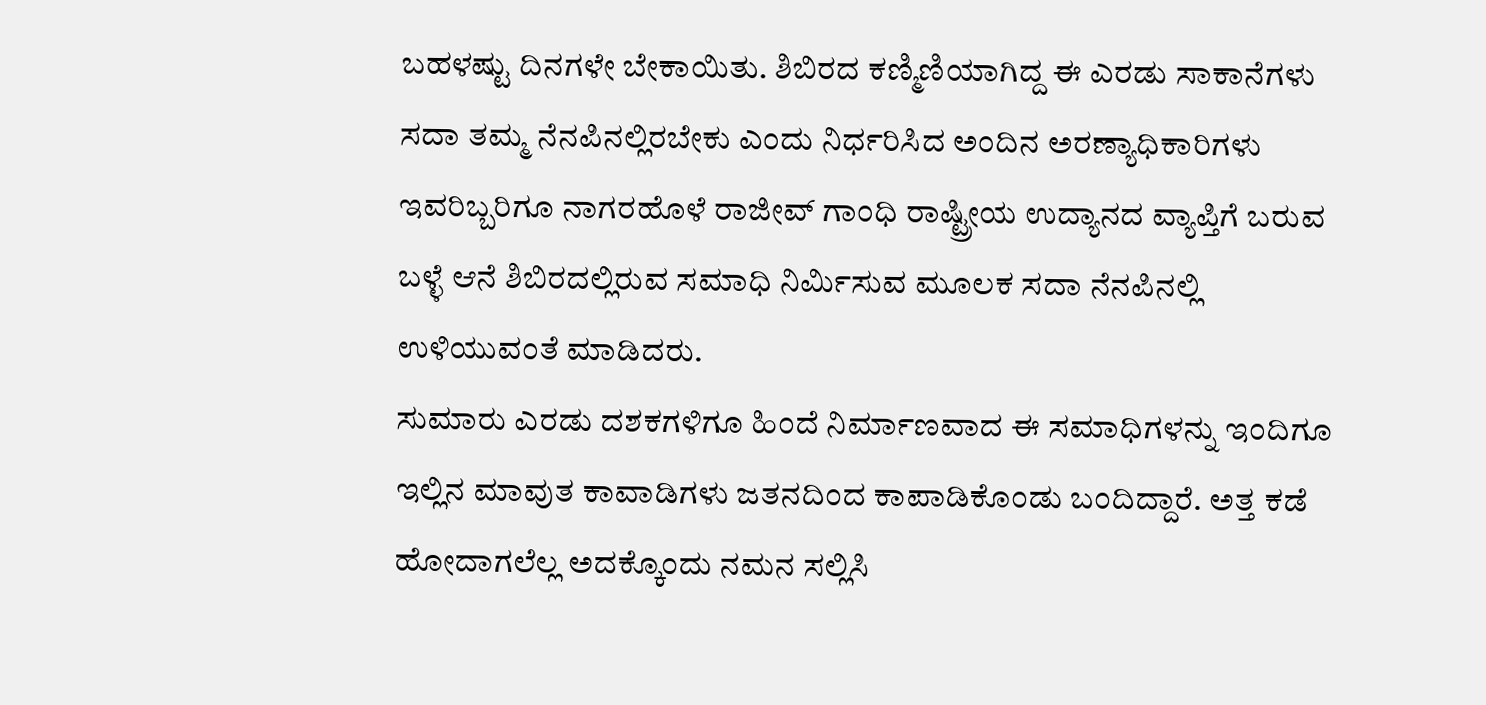ಬಹಳಷ್ಟು ದಿನಗಳೇ ಬೇಕಾಯಿತು. ಶಿಬಿರದ ಕಣ್ಮಿಣಿಯಾಗಿದ್ದ ಈ ಎರಡು ಸಾಕಾನೆಗಳು ಸದಾ ತಮ್ಮ ನೆನಪಿನಲ್ಲಿರಬೇಕು ಎಂದು ನಿರ್ಧರಿಸಿದ ಅಂದಿನ ಅರಣ್ಯಾಧಿಕಾರಿಗಳು ಇವರಿಬ್ಬರಿಗೂ ನಾಗರಹೊಳೆ ರಾಜೀವ್ ಗಾಂಧಿ ರಾಷ್ಟ್ರೀಯ ಉದ್ಯಾನದ ವ್ಯಾಪ್ತಿಗೆ ಬರುವ ಬಳ್ಳೆ ಆನೆ ಶಿಬಿರದಲ್ಲಿರುವ ಸಮಾಧಿ ನಿರ್ಮಿಸುವ ಮೂಲಕ ಸದಾ ನೆನಪಿನಲ್ಲಿ ಉಳಿಯುವಂತೆ ಮಾಡಿದರು.
ಸುಮಾರು ಎರಡು ದಶಕಗಳಿಗೂ ಹಿಂದೆ ನಿರ್ಮಾಣವಾದ ಈ ಸಮಾಧಿಗಳನ್ನು ಇಂದಿಗೂ ಇಲ್ಲಿನ ಮಾವುತ ಕಾವಾಡಿಗಳು ಜತನದಿಂದ ಕಾಪಾಡಿಕೊಂಡು ಬಂದಿದ್ದಾರೆ. ಅತ್ತ ಕಡೆ ಹೋದಾಗಲೆಲ್ಲ ಅದಕ್ಕೊಂದು ನಮನ ಸಲ್ಲಿಸಿ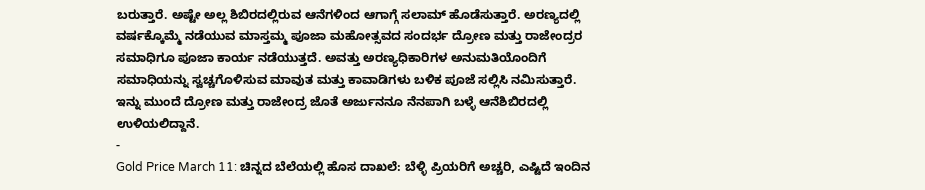ಬರುತ್ತಾರೆ. ಅಷ್ಟೇ ಅಲ್ಲ ಶಿಬಿರದಲ್ಲಿರುವ ಆನೆಗಳಿಂದ ಆಗಾಗ್ಗೆ ಸಲಾಮ್ ಹೊಡೆಸುತ್ತಾರೆ. ಅರಣ್ಯದಲ್ಲಿ ವರ್ಷಕ್ಕೊಮ್ಮೆ ನಡೆಯುವ ಮಾಸ್ತಮ್ಮ ಪೂಜಾ ಮಹೋತ್ಸವದ ಸಂದರ್ಭ ದ್ರೋಣ ಮತ್ತು ರಾಜೇಂದ್ರರ ಸಮಾಧಿಗೂ ಪೂಜಾ ಕಾರ್ಯ ನಡೆಯುತ್ತದೆ. ಅವತ್ತು ಅರಣ್ಯಧಿಕಾರಿಗಳ ಅನುಮತಿಯೊಂದಿಗೆ ಸಮಾಧಿಯನ್ನು ಸ್ವಚ್ಚಗೊಳಿಸುವ ಮಾವುತ ಮತ್ತು ಕಾವಾಡಿಗಳು ಬಳಿಕ ಪೂಜೆ ಸಲ್ಲಿಸಿ ನಮಿಸುತ್ತಾರೆ. ಇನ್ನು ಮುಂದೆ ದ್ರೋಣ ಮತ್ತು ರಾಜೇಂದ್ರ ಜೊತೆ ಅರ್ಜುನನೂ ನೆನಪಾಗಿ ಬಳ್ಳೆ ಆನೆಶಿಬಿರದಲ್ಲಿ ಉಳಿಯಲಿದ್ದಾನೆ.
-
Gold Price March 11: ಚಿನ್ನದ ಬೆಲೆಯಲ್ಲಿ ಹೊಸ ದಾಖಲೆ: ಬೆಳ್ಳಿ ಪ್ರಿಯರಿಗೆ ಅಚ್ಚರಿ, ಎಷ್ಟಿದೆ ಇಂದಿನ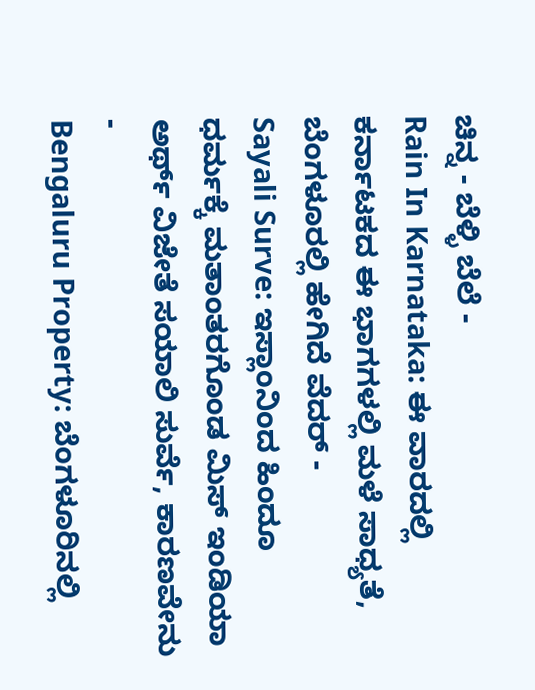ಚಿನ್ನ - ಬೆಳ್ಳಿ ಬೆಲೆ -
Rain In Karnataka: ಈ ವಾರದಲ್ಲಿ ಕರ್ನಾಟಕದ ಈ ಭಾಗಗಳಲ್ಲಿ ಮಳೆ ಸಾಧ್ಯತೆ, ಬೆಂಗಳೂರಲ್ಲಿ ಹೇಗಿದೆ ವೆದರ್ -
Sayali Surve: ಇಸ್ಲಾಂನಿಂದ ಹಿಂದೂ ಧರ್ಮಕ್ಕೆ ಮತಾಂತರಗೊಂಡ ಮಿಸ್ ಇಂಡಿಯಾ ಅರ್ಥ್ ವಿಜೇತೆ ಸಯಾಲಿ ಸುರ್ವೆ, ಕಾರಣವೇನು -
Bengaluru Property: ಬೆಂಗಳೂರಿನಲ್ಲಿ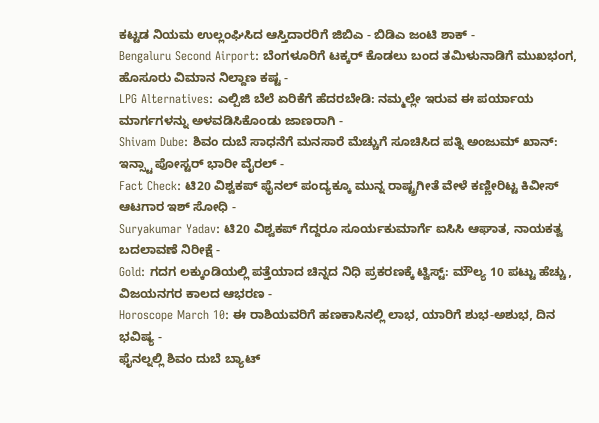ಕಟ್ಟಡ ನಿಯಮ ಉಲ್ಲಂಘಿಸಿದ ಆಸ್ತಿದಾರರಿಗೆ ಜಿಬಿಎ - ಬಿಡಿಎ ಜಂಟಿ ಶಾಕ್ -
Bengaluru Second Airport: ಬೆಂಗಳೂರಿಗೆ ಟಕ್ಕರ್ ಕೊಡಲು ಬಂದ ತಮಿಳುನಾಡಿಗೆ ಮುಖಭಂಗ, ಹೊಸೂರು ವಿಮಾನ ನಿಲ್ದಾಣ ಕಷ್ಟ -
LPG Alternatives: ಎಲ್ಪಿಜಿ ಬೆಲೆ ಏರಿಕೆಗೆ ಹೆದರಬೇಡಿ: ನಮ್ಮಲ್ಲೇ ಇರುವ ಈ ಪರ್ಯಾಯ ಮಾರ್ಗಗಳನ್ನು ಅಳವಡಿಸಿಕೊಂಡು ಜಾಣರಾಗಿ -
Shivam Dube: ಶಿವಂ ದುಬೆ ಸಾಧನೆಗೆ ಮನಸಾರೆ ಮೆಚ್ಚುಗೆ ಸೂಚಿಸಿದ ಪತ್ನಿ ಅಂಜುಮ್ ಖಾನ್: ಇನ್ಸ್ಟಾ ಪೋಸ್ಟರ್ ಭಾರೀ ವೈರಲ್ -
Fact Check: ಟಿ20 ವಿಶ್ವಕಪ್ ಫೈನಲ್ ಪಂದ್ಯಕ್ಕೂ ಮುನ್ನ ರಾಷ್ಟ್ರಗೀತೆ ವೇಳೆ ಕಣ್ಣೀರಿಟ್ಟ ಕಿವೀಸ್ ಆಟಗಾರ ಇಶ್ ಸೋಧಿ -
Suryakumar Yadav: ಟಿ20 ವಿಶ್ವಕಪ್ ಗೆದ್ದರೂ ಸೂರ್ಯಕುಮಾರ್ಗೆ ಐಸಿಸಿ ಆಘಾತ, ನಾಯಕತ್ವ ಬದಲಾವಣೆ ನಿರೀಕ್ಷೆ -
Gold: ಗದಗ ಲಕ್ಕುಂಡಿಯಲ್ಲಿ ಪತ್ತೆಯಾದ ಚಿನ್ನದ ನಿಧಿ ಪ್ರಕರಣಕ್ಕೆ ಟ್ವಿಸ್ಟ್: ಮೌಲ್ಯ 10 ಪಟ್ಟು ಹೆಚ್ಚು, ವಿಜಯನಗರ ಕಾಲದ ಆಭರಣ -
Horoscope March 10: ಈ ರಾಶಿಯವರಿಗೆ ಹಣಕಾಸಿನಲ್ಲಿ ಲಾಭ, ಯಾರಿಗೆ ಶುಭ-ಅಶುಭ, ದಿನ ಭವಿಷ್ಯ -
ಫೈನಲ್ನಲ್ಲಿ ಶಿವಂ ದುಬೆ ಬ್ಯಾಟ್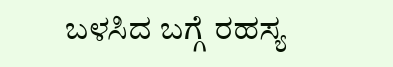ಬಳಸಿದ ಬಗ್ಗೆ ರಹಸ್ಯ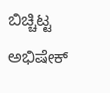ಬಿಚ್ಚಿಟ್ಟ ಅಭಿಷೇಕ್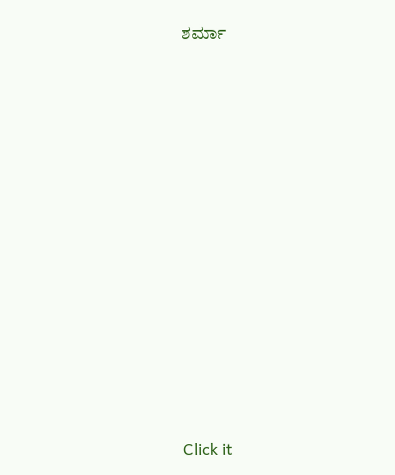ಶರ್ಮಾ












Click it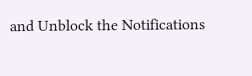and Unblock the Notifications